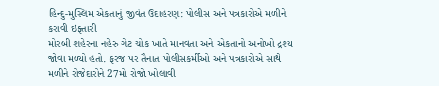હિન્દુ-મુસ્લિમ એકતાનું જીવંત ઉદાહરણ: પોલીસ અને પત્રકારોએ મળીને કરાવી ઇફ્તારી
મોરબી શહેરના નહેરુ ગેટ ચોક ખાતે માનવતા અને એકતાનો અનોખો દ્રશ્ય જોવા મળ્યો હતો. ફરજ પર તૈનાત પોલીસકર્મીઓ અને પત્રકારોએ સાથે મળીને રોજેદારોને 27મો રોજો ખોલાવી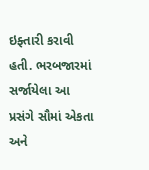ઇફ્તારી કરાવી હતી. ભરબજારમાં સર્જાયેલા આ પ્રસંગે સૌમાં એકતા અને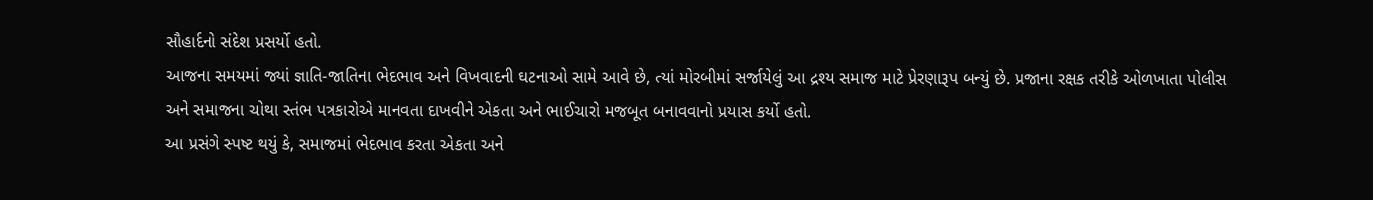સૌહાર્દનો સંદેશ પ્રસર્યો હતો.
આજના સમયમાં જ્યાં જ્ઞાતિ-જાતિના ભેદભાવ અને વિખવાદની ઘટનાઓ સામે આવે છે, ત્યાં મોરબીમાં સર્જાયેલું આ દ્રશ્ય સમાજ માટે પ્રેરણારૂપ બન્યું છે. પ્રજાના રક્ષક તરીકે ઓળખાતા પોલીસ અને સમાજના ચોથા સ્તંભ પત્રકારોએ માનવતા દાખવીને એકતા અને ભાઈચારો મજબૂત બનાવવાનો પ્રયાસ કર્યો હતો.
આ પ્રસંગે સ્પષ્ટ થયું કે, સમાજમાં ભેદભાવ કરતા એકતા અને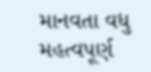માનવતા વધુ મહત્વપૂર્ણ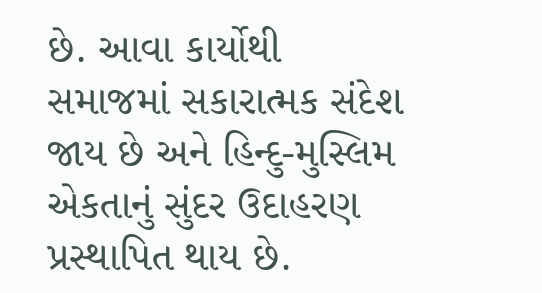છે. આવા કાર્યોથી સમાજમાં સકારાત્મક સંદેશ જાય છે અને હિન્દુ-મુસ્લિમ એકતાનું સુંદર ઉદાહરણ પ્રસ્થાપિત થાય છે.